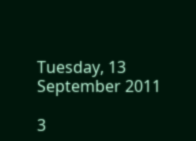Tuesday, 13 September 2011

3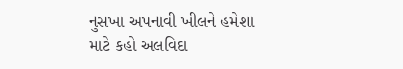નુસખા અપનાવી ખીલને હમેશા માટે કહો અલવિદા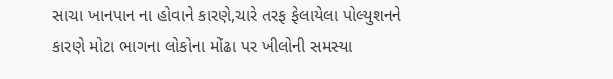સાચા ખાનપાન ના હોવાને કારણે,ચારે તરફ ફેલાયેલા પોલ્યુશનને કારણે મોટા ભાગના લોકોના મોંઢા પર ખીલોની સમસ્યા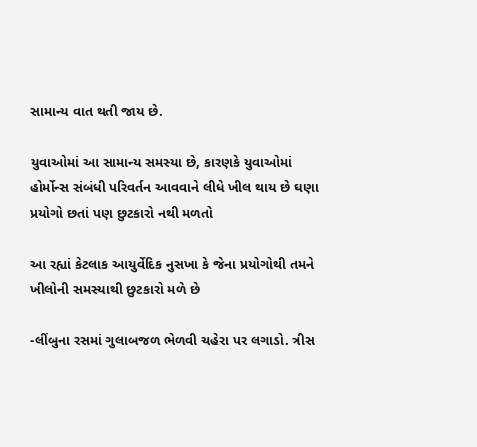સામાન્ય વાત થતી જાય છે.

યુવાઓમાં આ સામાન્ય સમસ્યા છે, કારણકે યુવાઓમાં હોર્મોન્સ સંબંધી પરિવર્તન આવવાને લીધે ખીલ થાય છે ઘણા પ્રયોગો છતાં પણ છુટકારો નથી મળતો

આ રહ્યાં કેટલાક આયુર્વેદિક નુસખા કે જેના પ્રયોગોથી તમને ખીલોની સમસ્યાથી છુટકારો મળે છે

-લીંબુના રસમાં ગુલાબજળ ભેળવી ચહેરા પર લગાડો. ત્રીસ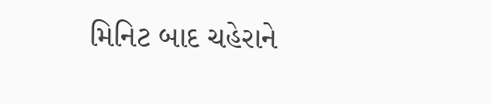મિનિટ બાદ ચહેરાને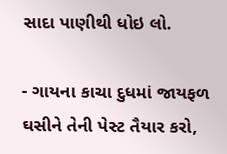સાદા પાણીથી ધોઇ લો.

- ગાયના કાચા દુધમાં જાયફળ ઘસીને તેની પેસ્ટ તૈયાર કરો,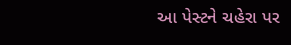આ પેસ્ટને ચહેરા પર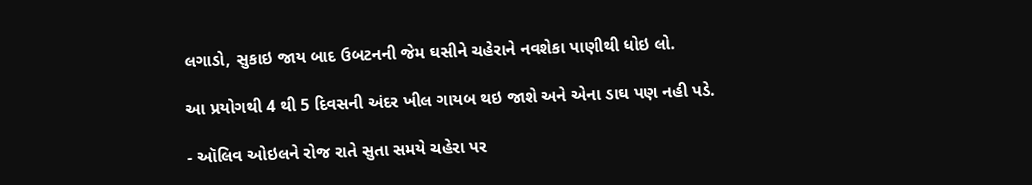લગાડો, સુકાઇ જાય બાદ ઉબટનની જેમ ઘસીને ચહેરાને નવશેકા પાણીથી ધોઇ લો.

આ પ્રયોગથી 4 થી 5 દિવસની અંદર ખીલ ગાયબ થઇ જાશે અને એના ડાઘ પણ નહી પડે.

- ઑલિવ ઓઇલને રોજ રાતે સુતા સમયે ચહેરા પર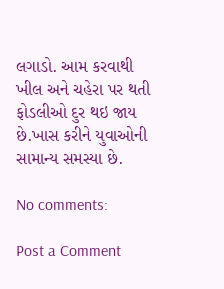લગાડો. આમ કરવાથી ખીલ અને ચહેરા પર થતી ફોડલીઓ દુર થઇ જાય છે.ખાસ કરીને યુવાઓની સામાન્ય સમસ્યા છે.

No comments:

Post a Comment